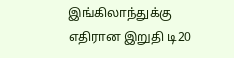இங்கிலாந்துக்கு எதிரான இறுதி டி20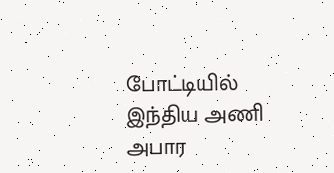போட்டியில் இந்திய அணி அபார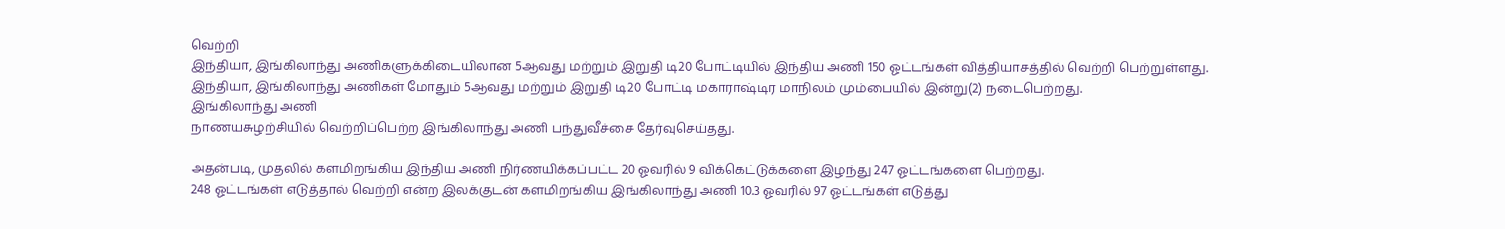வெற்றி
இந்தியா, இங்கிலாந்து அணிகளுக்கிடையிலான 5ஆவது மற்றும் இறுதி டி20 போட்டியில் இந்திய அணி 150 ஓட்டங்கள் வித்தியாசத்தில் வெற்றி பெற்றுள்ளது.
இந்தியா, இங்கிலாந்து அணிகள் மோதும் 5ஆவது மற்றும் இறுதி டி20 போட்டி மகாராஷ்டிர மாநிலம் மும்பையில் இன்று(2) நடைபெற்றது.
இங்கிலாந்து அணி
நாணயசுழற்சியில் வெற்றிப்பெற்ற இங்கிலாந்து அணி பந்துவீச்சை தேர்வுசெய்தது.

அதன்படி, முதலில் களமிறங்கிய இந்திய அணி நிர்ணயிக்கப்பட்ட 20 ஓவரில் 9 விக்கெட்டுக்களை இழந்து 247 ஓட்டங்களை பெற்றது.
248 ஓட்டங்கள் எடுத்தால் வெற்றி என்ற இலக்குடன் களமிறங்கிய இங்கிலாந்து அணி 10.3 ஓவரில் 97 ஓட்டங்கள் எடுத்து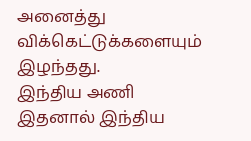அனைத்து விக்கெட்டுக்களையும் இழந்தது.
இந்திய அணி
இதனால் இந்திய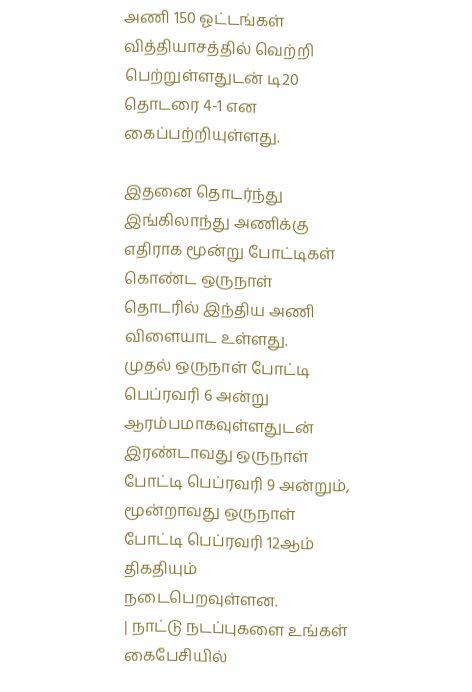அணி 150 ஓட்டங்கள் வித்தியாசத்தில் வெற்றி பெற்றுள்ளதுடன் டி20 தொடரை 4-1 என கைப்பற்றியுள்ளது.

இதனை தொடர்ந்து இங்கிலாந்து அணிக்கு எதிராக மூன்று போட்டிகள் கொண்ட ஒருநாள் தொடரில் இந்திய அணி விளையாட உள்ளது.
முதல் ஒருநாள் போட்டி பெப்ரவரி 6 அன்று ஆரம்பமாகவுள்ளதுடன் இரண்டாவது ஒருநாள் போட்டி பெப்ரவரி 9 அன்றும், மூன்றாவது ஒருநாள் போட்டி பெப்ரவரி 12ஆம் திகதியும் நடைபெறவுள்ளன.
| நாட்டு நடப்புகளை உங்கள் கைபேசியில்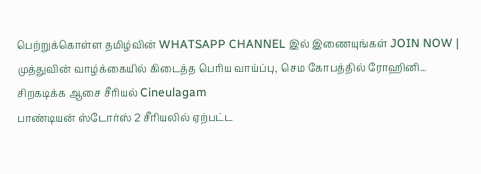பெற்றுக்கொள்ள தமிழ்வின் WHATSAPP CHANNEL இல் இணையுங்கள் JOIN NOW |
முத்துவின் வாழ்க்கையில் கிடைத்த பெரிய வாய்ப்பு, செம கோபத்தில் ரோஹினி... சிறகடிக்க ஆசை சீரியல் Cineulagam
பாண்டியன் ஸ்டோர்ஸ் 2 சீரியலில் ஏற்பட்ட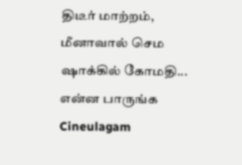திடீர் மாற்றம், மீனாவால் செம ஷாக்கில் கோமதி... என்ன பாருங்க Cineulagam